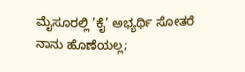ಮೈಸೂರಲ್ಲಿ ’ಕೈ’ ಅಭ್ಯರ್ಥಿ ಸೋತರೆ ನಾನು ಹೊಣೆಯಲ್ಲ;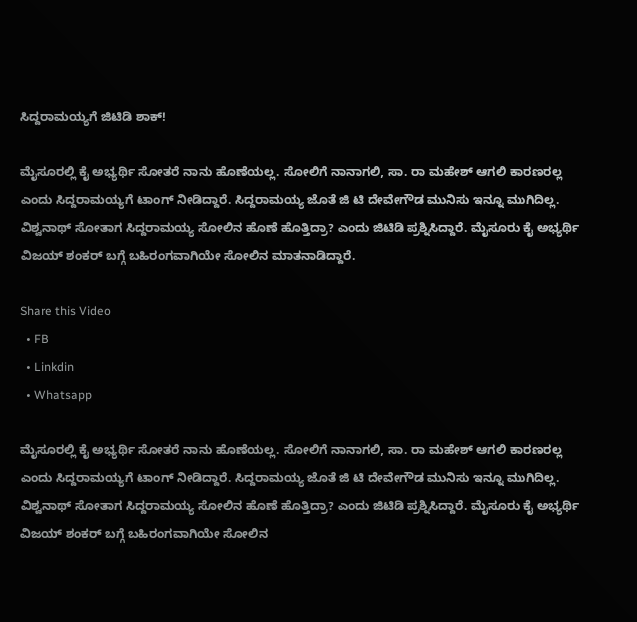ಸಿದ್ದರಾಮಯ್ಯಗೆ ಜಿಟಿಡಿ ಶಾಕ್!

ಮೈಸೂರಲ್ಲಿ ಕೈ ಅಭ್ಯರ್ಥಿ ಸೋತರೆ ನಾನು ಹೊಣೆಯಲ್ಲ. ಸೋಲಿಗೆ ನಾನಾಗಲಿ, ಸಾ. ರಾ ಮಹೇಶ್ ಆಗಲಿ ಕಾರಣರಲ್ಲ ಎಂದು ಸಿದ್ದರಾಮಯ್ಯಗೆ ಟಾಂಗ್ ನೀಡಿದ್ದಾರೆ. ಸಿದ್ದರಾಮಯ್ಯ ಜೊತೆ ಜಿ ಟಿ ದೇವೇಗೌಡ ಮುನಿಸು ಇನ್ನೂ ಮುಗಿದಿಲ್ಲ. ವಿಶ್ವನಾಥ್ ಸೋತಾಗ ಸಿದ್ದರಾಮಯ್ಯ ಸೋಲಿನ ಹೊಣೆ ಹೊತ್ತಿದ್ರಾ? ಎಂದು ಜಿಟಿಡಿ ಪ್ರಶ್ನಿಸಿದ್ದಾರೆ. ಮೈಸೂರು ಕೈ ಅಭ್ಯರ್ಥಿ ವಿಜಯ್ ಶಂಕರ್ ಬಗ್ಗೆ ಬಹಿರಂಗವಾಗಿಯೇ ಸೋಲಿನ ಮಾತನಾಡಿದ್ದಾರೆ.

Share this Video
  • FB
  • Linkdin
  • Whatsapp

ಮೈಸೂರಲ್ಲಿ ಕೈ ಅಭ್ಯರ್ಥಿ ಸೋತರೆ ನಾನು ಹೊಣೆಯಲ್ಲ. ಸೋಲಿಗೆ ನಾನಾಗಲಿ, ಸಾ. ರಾ ಮಹೇಶ್ ಆಗಲಿ ಕಾರಣರಲ್ಲ ಎಂದು ಸಿದ್ದರಾಮಯ್ಯಗೆ ಟಾಂಗ್ ನೀಡಿದ್ದಾರೆ. ಸಿದ್ದರಾಮಯ್ಯ ಜೊತೆ ಜಿ ಟಿ ದೇವೇಗೌಡ ಮುನಿಸು ಇನ್ನೂ ಮುಗಿದಿಲ್ಲ. ವಿಶ್ವನಾಥ್ ಸೋತಾಗ ಸಿದ್ದರಾಮಯ್ಯ ಸೋಲಿನ ಹೊಣೆ ಹೊತ್ತಿದ್ರಾ? ಎಂದು ಜಿಟಿಡಿ ಪ್ರಶ್ನಿಸಿದ್ದಾರೆ. ಮೈಸೂರು ಕೈ ಅಭ್ಯರ್ಥಿ ವಿಜಯ್ ಶಂಕರ್ ಬಗ್ಗೆ ಬಹಿರಂಗವಾಗಿಯೇ ಸೋಲಿನ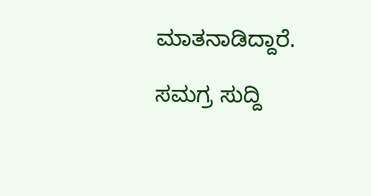ಮಾತನಾಡಿದ್ದಾರೆ.

ಸಮಗ್ರ ಸುದ್ದಿ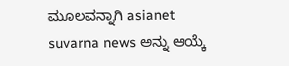ಮೂಲವನ್ನಾಗಿ asianet suvarna news ಅನ್ನು ಆಯ್ಕೆ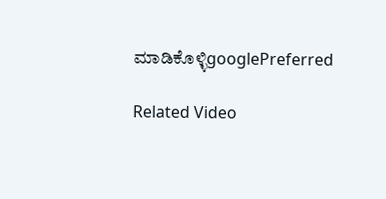ಮಾಡಿಕೊಳ್ಳಿgooglePreferred

Related Video